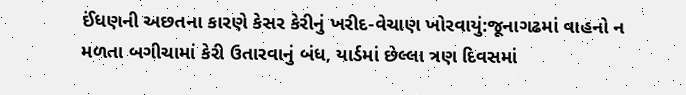ઈંધણની અછતના કારણે કેસર કેરીનું ખરીદ-વેચાણ ખોરવાયું:જૂનાગઢમાં વાહનો ન મળતા બગીચામાં કેરી ઉતારવાનું બંધ, યાર્ડમાં છેલ્લા ત્રણ દિવસમાં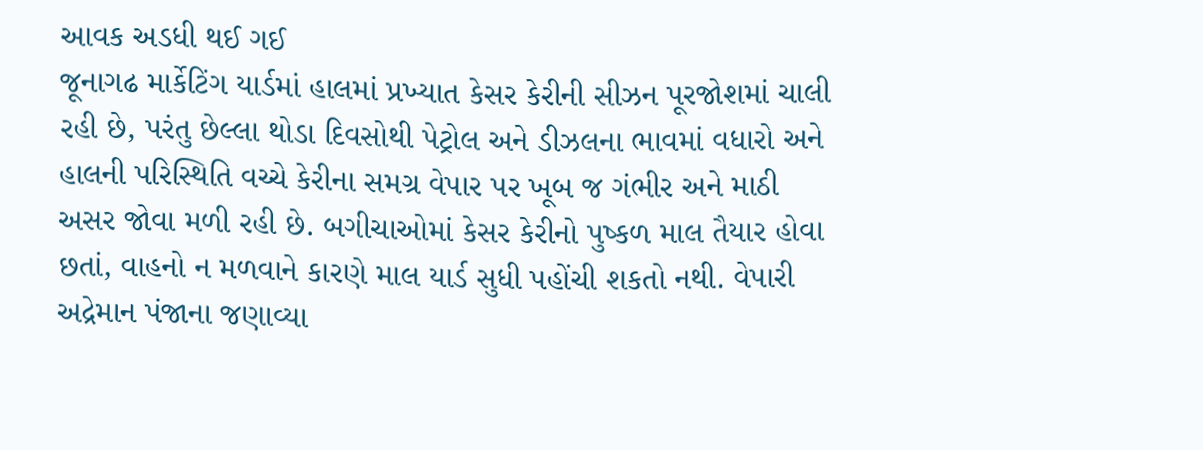આવક અડધી થઈ ગઈ
જૂનાગઢ માર્કેટિંગ યાર્ડમાં હાલમાં પ્રખ્યાત કેસર કેરીની સીઝન પૂરજોશમાં ચાલી રહી છે, પરંતુ છેલ્લા થોડા દિવસોથી પેટ્રોલ અને ડીઝલના ભાવમાં વધારો અને હાલની પરિસ્થિતિ વચ્ચે કેરીના સમગ્ર વેપાર પર ખૂબ જ ગંભીર અને માઠી અસર જોવા મળી રહી છે. બગીચાઓમાં કેસર કેરીનો પુષ્કળ માલ તૈયાર હોવા છતાં, વાહનો ન મળવાને કારણે માલ યાર્ડ સુધી પહોંચી શકતો નથી. વેપારી અદ્રેમાન પંજાના જણાવ્યા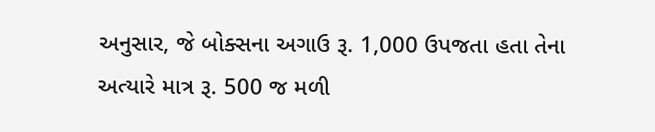અનુસાર, જે બોક્સના અગાઉ રૂ. 1,000 ઉપજતા હતા તેના અત્યારે માત્ર રૂ. 500 જ મળી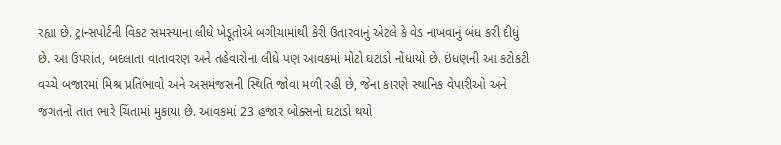રહ્યા છે. ટ્રાન્સપોર્ટની વિકટ સમસ્યાના લીધે ખેડૂતોએ બગીચામાંથી કેરી ઉતારવાનું એટલે કે વેડ નાખવાનું બંધ કરી દીધું છે. આ ઉપરાંત, બદલાતા વાતાવરણ અને તહેવારોના લીધે પણ આવકમાં મોટો ઘટાડો નોંધાયો છે. ઇંધણની આ કટોકટી વચ્ચે બજારમાં મિશ્ર પ્રતિભાવો અને અસમંજસની સ્થિતિ જોવા મળી રહી છે, જેના કારણે સ્થાનિક વેપારીઓ અને જગતનો તાત ભારે ચિંતામાં મુકાયા છે. આવકમાં 23 હજાર બોક્સનો ઘટાડો થયો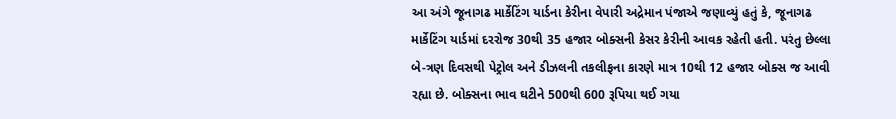આ અંગે જૂનાગઢ માર્કેટિંગ યાર્ડના કેરીના વેપારી અદ્રેમાન પંજાએ જણાવ્યું હતું કે, જૂનાગઢ માર્કેટિંગ યાર્ડમાં દરરોજ 30થી 35 હજાર બોક્સની કેસર કેરીની આવક રહેતી હતી. પરંતુ છેલ્લા બે-ત્રણ દિવસથી પેટ્રોલ અને ડીઝલની તકલીફના કારણે માત્ર 10થી 12 હજાર બોક્સ જ આવી રહ્યા છે. બોક્સના ભાવ ઘટીને 500થી 600 રૂપિયા થઈ ગયા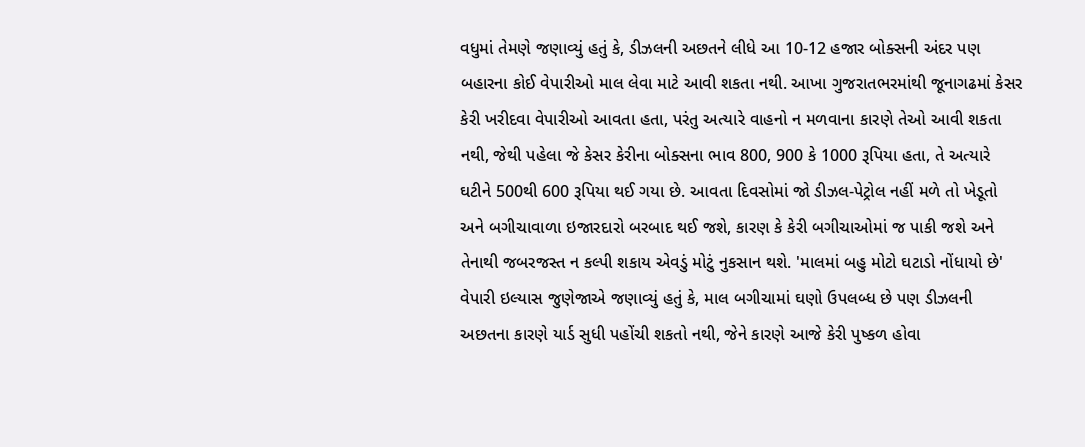વધુમાં તેમણે જણાવ્યું હતું કે, ડીઝલની અછતને લીધે આ 10-12 હજાર બોક્સની અંદર પણ બહારના કોઈ વેપારીઓ માલ લેવા માટે આવી શકતા નથી. આખા ગુજરાતભરમાંથી જૂનાગઢમાં કેસર કેરી ખરીદવા વેપારીઓ આવતા હતા, પરંતુ અત્યારે વાહનો ન મળવાના કારણે તેઓ આવી શકતા નથી, જેથી પહેલા જે કેસર કેરીના બોક્સના ભાવ 800, 900 કે 1000 રૂપિયા હતા, તે અત્યારે ઘટીને 500થી 600 રૂપિયા થઈ ગયા છે. આવતા દિવસોમાં જો ડીઝલ-પેટ્રોલ નહીં મળે તો ખેડૂતો અને બગીચાવાળા ઇજારદારો બરબાદ થઈ જશે, કારણ કે કેરી બગીચાઓમાં જ પાકી જશે અને તેનાથી જબરજસ્ત ન કલ્પી શકાય એવડું મોટું નુકસાન થશે. 'માલમાં બહુ મોટો ઘટાડો નોંધાયો છે'
વેપારી ઇલ્યાસ જુણેજાએ જણાવ્યું હતું કે, માલ બગીચામાં ઘણો ઉપલબ્ધ છે પણ ડીઝલની અછતના કારણે યાર્ડ સુધી પહોંચી શકતો નથી, જેને કારણે આજે કેરી પુષ્કળ હોવા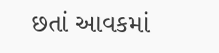છતાં આવકમાં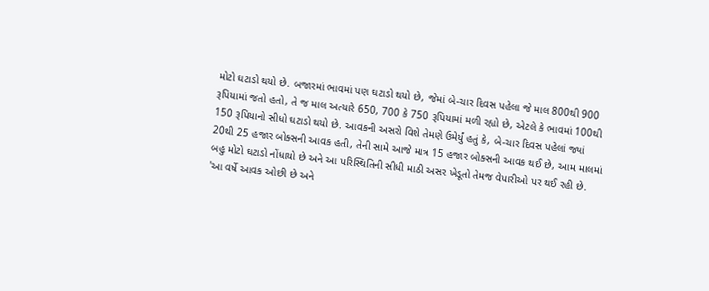મોટો ઘટાડો થયો છે. બજારમાં ભાવમાં પણ ઘટાડો થયો છે, જેમાં બે-ચાર દિવસ પહેલા જે માલ 800થી 900 રૂપિયામાં જતો હતો, તે જ માલ અત્યારે 650, 700 કે 750 રૂપિયામાં મળી રહ્યો છે, એટલે કે ભાવમાં 100થી 150 રૂપિયાનો સીધો ઘટાડો થયો છે. આવકની અસરો વિશે તેમણે ઉમેર્યું હતું કે, બે-ચાર દિવસ પહેલાં જ્યાં 20થી 25 હજાર બોક્સની આવક હતી, તેની સામે આજે માત્ર 15 હજાર બોક્સની આવક થઈ છે, આમ માલમાં બહુ મોટો ઘટાડો નોંધાયો છે અને આ પરિસ્થિતિની સીધી માઠી અસર ખેડૂતો તેમજ વેપારીઓ પર થઈ રહી છે. 'આ વર્ષે આવક ઓછી છે અને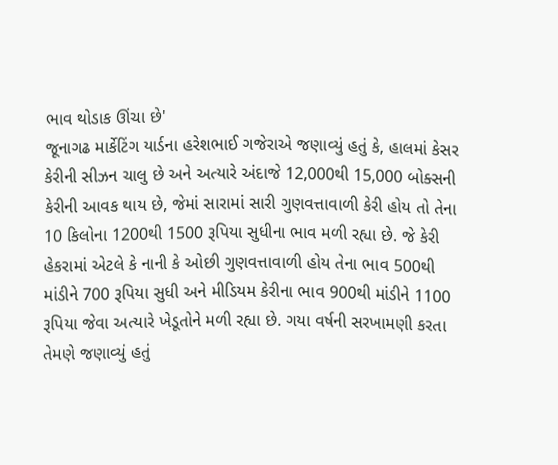ભાવ થોડાક ઊંચા છે'
જૂનાગઢ માર્કેટિંગ યાર્ડના હરેશભાઈ ગજેરાએ જણાવ્યું હતું કે, હાલમાં કેસર કેરીની સીઝન ચાલુ છે અને અત્યારે અંદાજે 12,000થી 15,000 બોક્સની કેરીની આવક થાય છે, જેમાં સારામાં સારી ગુણવત્તાવાળી કેરી હોય તો તેના 10 કિલોના 1200થી 1500 રૂપિયા સુધીના ભાવ મળી રહ્યા છે. જે કેરી હેકરામાં એટલે કે નાની કે ઓછી ગુણવત્તાવાળી હોય તેના ભાવ 500થી માંડીને 700 રૂપિયા સુધી અને મીડિયમ કેરીના ભાવ 900થી માંડીને 1100 રૂપિયા જેવા અત્યારે ખેડૂતોને મળી રહ્યા છે. ગયા વર્ષની સરખામણી કરતા તેમણે જણાવ્યું હતું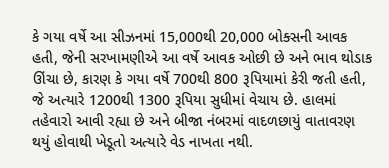કે ગયા વર્ષે આ સીઝનમાં 15,000થી 20,000 બોક્સની આવક હતી, જેની સરખામણીએ આ વર્ષે આવક ઓછી છે અને ભાવ થોડાક ઊંચા છે, કારણ કે ગયા વર્ષે 700થી 800 રૂપિયામાં કેરી જતી હતી, જે અત્યારે 1200થી 1300 રૂપિયા સુધીમાં વેચાય છે. હાલમાં તહેવારો આવી રહ્યા છે અને બીજા નંબરમાં વાદળછાયું વાતાવરણ થયું હોવાથી ખેડૂતો અત્યારે વેડ નાખતા નથી.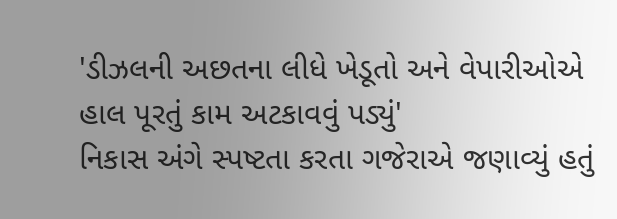'ડીઝલની અછતના લીધે ખેડૂતો અને વેપારીઓએ હાલ પૂરતું કામ અટકાવવું પડ્યું'
નિકાસ અંગે સ્પષ્ટતા કરતા ગજેરાએ જણાવ્યું હતું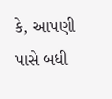કે, આપણી પાસે બધી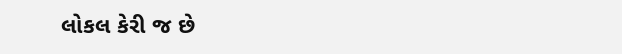લોકલ કેરી જ છે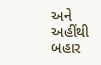અને અહીંથી બહાર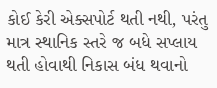કોઈ કેરી એક્સપોર્ટ થતી નથી, પરંતુ માત્ર સ્થાનિક સ્તરે જ બધે સપ્લાય થતી હોવાથી નિકાસ બંધ થવાનો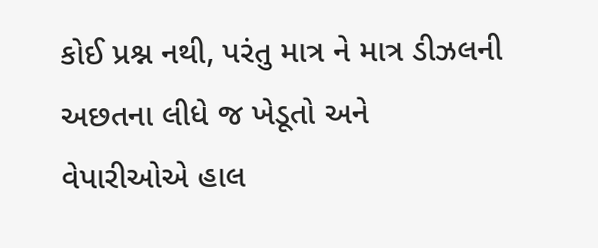કોઈ પ્રશ્ન નથી, પરંતુ માત્ર ને માત્ર ડીઝલની અછતના લીધે જ ખેડૂતો અને વેપારીઓએ હાલ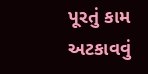પૂરતું કામ અટકાવવું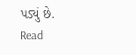પડ્યું છે.
Read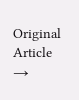Original Article →